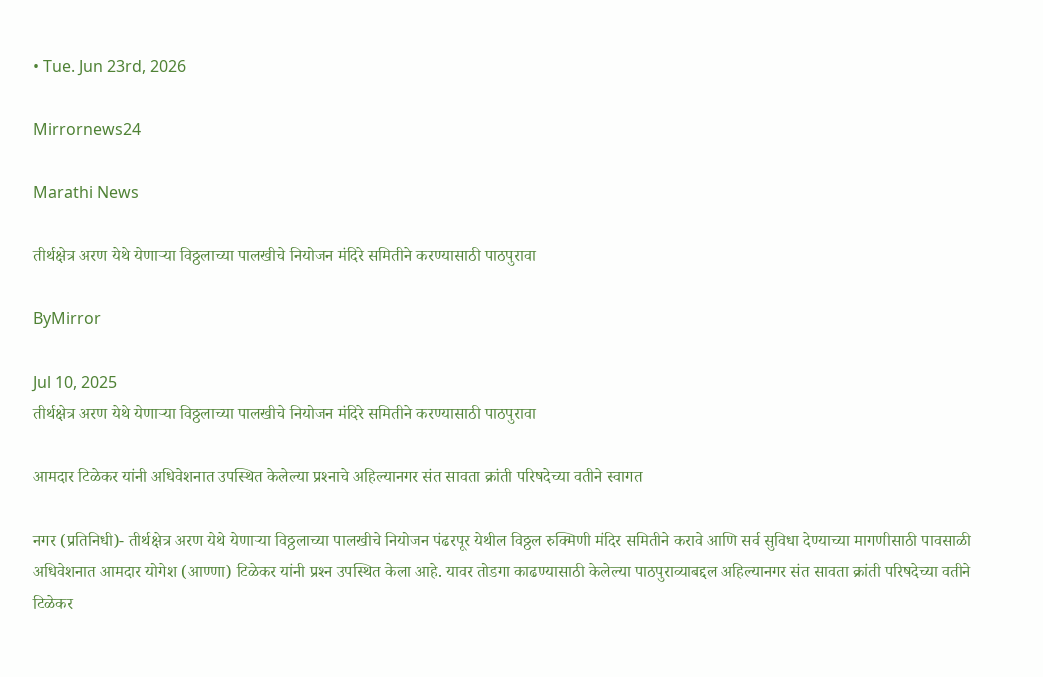• Tue. Jun 23rd, 2026

Mirrornews24

Marathi News

तीर्थक्षेत्र अरण येथे येणाऱ्या विठ्ठलाच्या पालखीचे नियोजन मंदिरे समितीने करण्यासाठी पाठपुरावा

ByMirror

Jul 10, 2025
तीर्थक्षेत्र अरण येथे येणाऱ्या विठ्ठलाच्या पालखीचे नियोजन मंदिरे समितीने करण्यासाठी पाठपुरावा

आमदार टिळेकर यांनी अधिवेशनात उपस्थित केलेल्या प्रश्‍नाचे अहिल्यानगर संत सावता क्रांती परिषदेच्या वतीने स्वागत

नगर (प्रतिनिधी)- तीर्थक्षेत्र अरण येथे येणाऱ्या विठ्ठलाच्या पालखीचे नियोजन पंढरपूर येथील विठ्ठल रुक्मिणी मंदिर समितीने करावे आणि सर्व सुविधा देण्याच्या मागणीसाठी पावसाळी अधिवेशनात आमदार योगेश (आण्णा) टिळेकर यांनी प्रश्‍न उपस्थित केला आहे. यावर तोडगा काढण्यासाठी केलेल्या पाठपुराव्याबद्दल अहिल्यानगर संत सावता क्रांती परिषदेच्या वतीने टिळेकर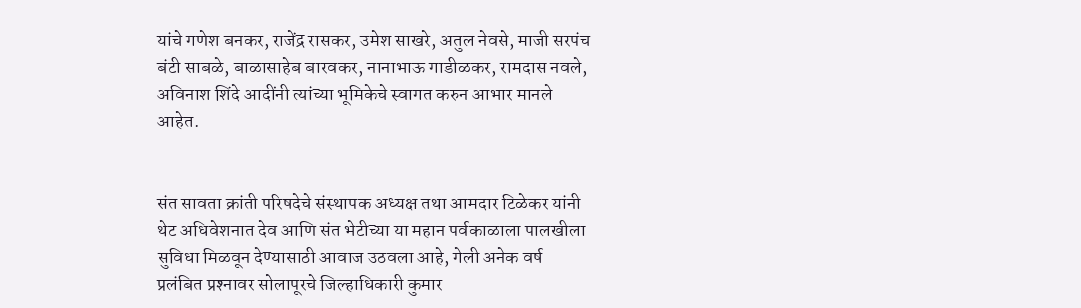यांचे गणेश बनकर, राजेंद्र रासकर, उमेश साखरे, अतुल नेवसे, माजी सरपंच बंटी साबळे, बाळासाहेब बारवकर, नानाभाऊ गाडीळकर, रामदास नवले, अविनाश शिंदे आदींनी त्यांच्या भूमिकेचे स्वागत करुन आभार मानले आहेत.


संत सावता क्रांती परिषदेचे संस्थापक अध्यक्ष तथा आमदार टिळेकर यांनी थेट अधिवेशनात देव आणि संत भेटीच्या या महान पर्वकाळाला पालखीला सुविधा मिळवून देण्यासाठी आवाज उठवला आहे, गेली अनेक वर्ष प्रलंबित प्रश्‍नावर सोलापूरचे जिल्हाधिकारी कुमार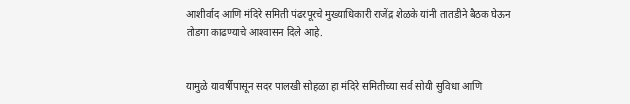आशीर्वाद आणि मंदिरे समिती पंढरपूरचे मुख्याधिकारी राजेंद्र शेळके यांनी तातडीने बैठक घेऊन तोडगा काढण्याचे आश्‍वासन दिले आहे.


यामुळे यावर्षीपासून सदर पालखी सोहळा हा मंदिरे समितीच्या सर्व सोयी सुविधा आणि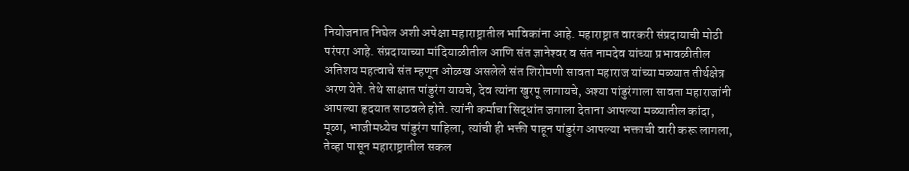नियोजनात निघेल अशी अपेक्षा महाराष्ट्रातील भाविकांना आहे. महाराष्ट्रात वारकरी संप्रदायाची मोठी परंपरा आहे. संप्रदायाच्या मांदियाळीतील आणि संत ज्ञानेश्‍वर व संत नामदेव यांच्या प्रभावळीतील अतिशय महत्वाचे संत म्हणून ओळख असलेले संत शिरोमणी सावता महाराज यांच्या मळ्यात तीर्थक्षेत्र अरण येते. तेथे साक्षात पांडुरंग यायचे, देव त्यांना खुरपू लागायचे, अश्‍या पांडुरंगाला सावता महाराजांनी आपल्या हृदयात साठवले होते. त्यांनी कर्माचा सिद्धांत जगाला देताना आपल्या मळ्यातील कांदा, मूळा, भाजीमध्येच पांडुरंग पाहिला, त्यांची ही भक्ती पाहून पांडुरंग आपल्या भक्ताची वारी करू लागला, तेव्हा पासून महाराष्ट्रातील सकल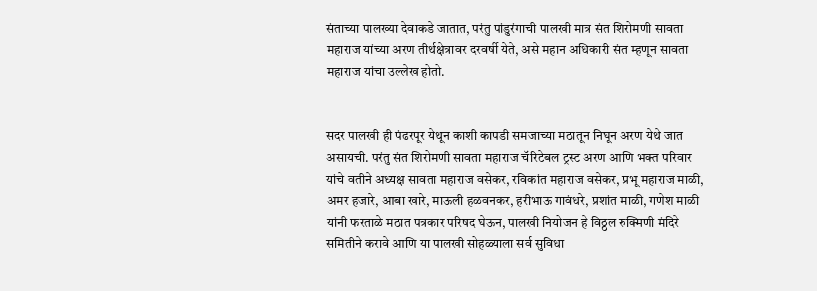संताच्या पालख्या देवाकडे जातात, परंतु पांडुरंगाची पालखी मात्र संत शिरोमणी सावता महाराज यांच्या अरण तीर्थक्षेत्रावर दरवर्षी येते, असे महान अधिकारी संत म्हणून सावता महाराज यांचा उल्लेख होतो.


सदर पालखी ही पंढरपूर येथून काशी कापडी समजाच्या मठातून निघून अरण येथे जात असायची. परंतु संत शिरोमणी सावता महाराज चॅरिटेबल ट्रस्ट अरण आणि भक्त परिवार यांचे वतीने अध्यक्ष सावता महाराज वसेकर, रविकांत महाराज वसेकर, प्रभू महाराज माळी, अमर हजारे, आबा खारे, माऊली हळवनकर, हरीभाऊ गावंधरे, प्रशांत माळी, गणेश माळी यांनी फरताळे मठात पत्रकार परिषद घेऊन, पालखी नियोजन हे विठ्ठल रुक्मिणी मंदिरे समितीने करावे आणि या पालखी सोहळ्याला सर्व सुविधा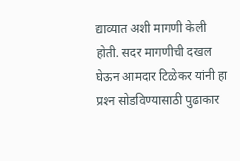द्याव्यात अशी मागणी केली होती. सदर मागणीची दखल घेऊन आमदार टिळेकर यांनी हा प्रश्‍न सोडविण्यासाठी पुढाकार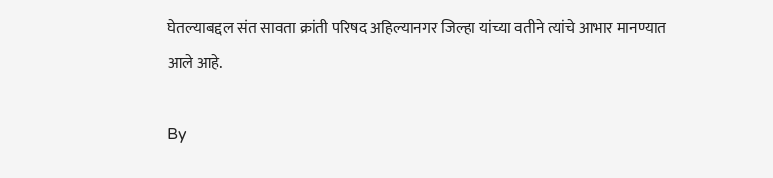घेतल्याबद्दल संत सावता क्रांती परिषद अहिल्यानगर जिल्हा यांच्या वतीने त्यांचे आभार मानण्यात आले आहे.

By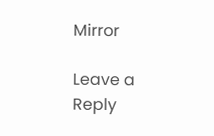Mirror

Leave a Reply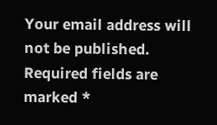Your email address will not be published. Required fields are marked *